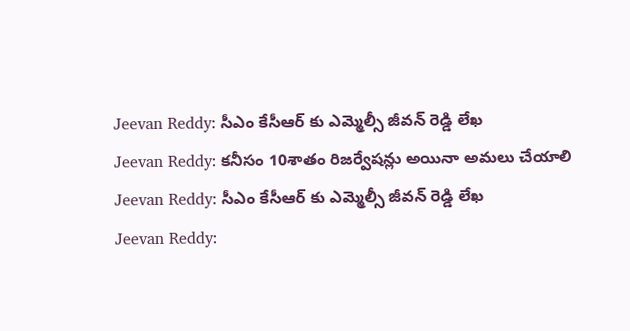Jeevan Reddy: సీఎం కేసీఆర్ కు ఎమ్మెల్సీ జీవన్ రెడ్డి లేఖ
Jeevan Reddy: కనీసం 10శాతం రిజర్వేషన్లు అయినా అమలు చేయాలి
Jeevan Reddy: సీఎం కేసీఆర్ కు ఎమ్మెల్సీ జీవన్ రెడ్డి లేఖ
Jeevan Reddy: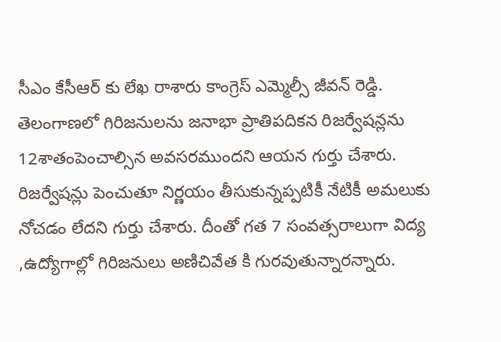సీఎం కేసీఆర్ కు లేఖ రాశారు కాంగ్రెస్ ఎమ్మెల్సీ జీవన్ రెడ్డి. తెలంగాణలో గిరిజనులను జనాభా ప్రాతిపదికన రిజర్వేషన్లను 12శాతంపెంచాల్సిన అవసరముందని ఆయన గుర్తు చేశారు. రిజర్వేషన్లు పెంచుతూ నిర్ణయం తీసుకున్నప్పటికీ నేటికీ అమలుకు నోచడం లేదని గుర్తు చేశారు. దీంతో గత 7 సంవత్సరాలుగా విద్య ,ఉద్యోగాల్లో గిరిజనులు అణిచివేత కి గురవుతున్నారన్నారు.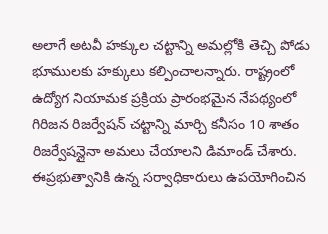అలాగే అటవీ హక్కుల చట్టాన్ని అమల్లోకి తెచ్చి పోడు భూములకు హక్కులు కల్పించాలన్నారు. రాష్ట్రంలో ఉద్యోగ నియామక ప్రక్రియ ప్రారంభమైన నేపథ్యంలో గిరిజన రిజర్వేషన్ చట్టాన్ని మార్చి కనీసం 10 శాతం రిజర్వేషన్లైనా అమలు చేయాలని డిమాండ్ చేశారు. ఈప్రభుత్వానికి ఉన్న సర్వాధికారులు ఉపయోగించిన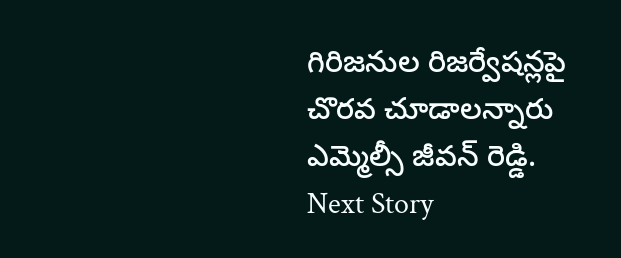గిరిజనుల రిజర్వేషన్లపై చొరవ చూడాలన్నారు ఎమ్మెల్సీ జీవన్ రెడ్డి.
Next Story